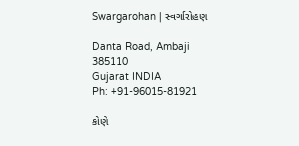Swargarohan | સ્વર્ગારોહણ

Danta Road, Ambaji 385110
Gujarat INDIA
Ph: +91-96015-81921

કોણે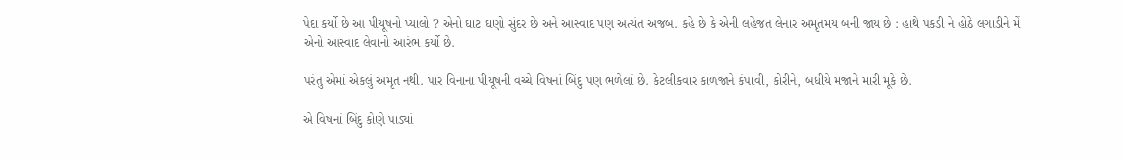પેદા કર્યો છે આ પીયૂષનો પ્યાલો ? એનો ઘાટ ઘણો સુંદર છે અને આસ્વાદ પણ અત્યંત અજબ. કહે છે કે એની લહેજત લેનાર અમૃતમય બની જાય છે : હાથે પકડી ને હોઠે લગાડીને મેં એનો આસ્વાદ લેવાનો આરંભ કર્યો છે.

પરંતુ એમાં એકલું અમૃત નથી. પાર વિનાના પીયૂષની વચ્ચે વિષનાં બિંદુ પણ ભળેલાં છે. કેટલીકવાર કાળજાને કંપાવી, કોરીને, બધીયે મજાને મારી મૂકે છે.

એ વિષનાં બિંદુ કોણે પાડ્યાં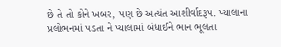છે તે તો કોને ખબર, પણ છે અત્યંત આશીર્વાદરૂપ. પ્યાલાના પ્રલોભનમાં પડતા ને પ્યાલામાં બંધાઈને ભાન ભૂલતા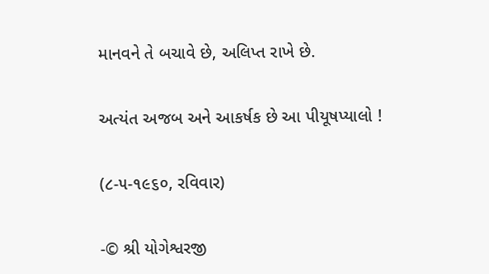માનવને તે બચાવે છે, અલિપ્ત રાખે છે.

અત્યંત અજબ અને આકર્ષક છે આ પીયૂષપ્યાલો !

(૮-૫-૧૯૬૦, રવિવાર)

-© શ્રી યોગેશ્વરજી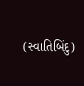(સ્વાતિબિંદુ)